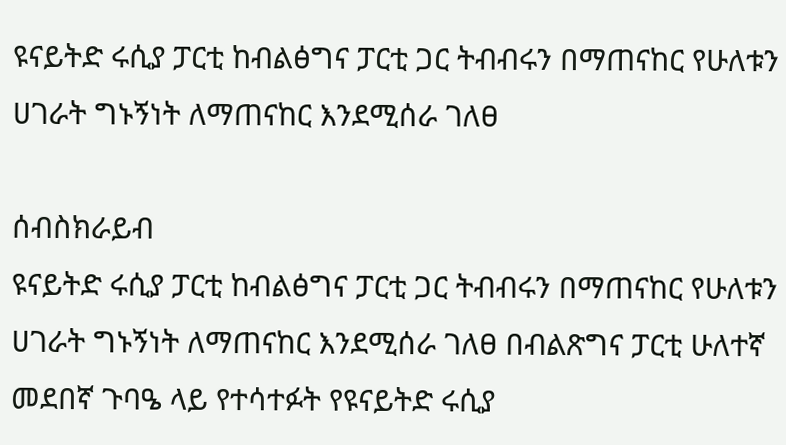ዩናይትድ ሩሲያ ፓርቲ ከብልፅግና ፓርቲ ጋር ትብብሩን በማጠናከር የሁለቱን ሀገራት ግኑኝነት ለማጠናከር እንደሚሰራ ገለፀ

ሰብስክራይብ
ዩናይትድ ሩሲያ ፓርቲ ከብልፅግና ፓርቲ ጋር ትብብሩን በማጠናከር የሁለቱን ሀገራት ግኑኝነት ለማጠናከር እንደሚሰራ ገለፀ በብልጽግና ፓርቲ ሁለተኛ መደበኛ ጉባዔ ላይ የተሳተፉት የዩናይትድ ሩሲያ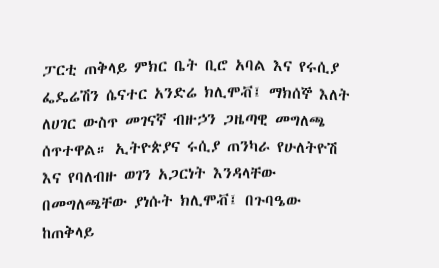ፓርቲ ጠቅላይ ምክር ቤት ቢሮ አባል እና የሩሲያ ፌዴሬሽን ሴናተር አንድሬ ክሊሞቭ፤ ማክሰኞ እለት ለሀገር ውስጥ መገናኛ ብዙኃን ጋዜጣዊ መግለጫ ሰጥተዋል። ኢትዮጵያና ሩሲያ ጠንካራ የሁለትዮሽ እና የባለብዙ ወገን አጋርነት እንዳላቸው በመግለጫቸው ያነሱት ክሊሞቭ፤ በጉባዔው ከጠቅላይ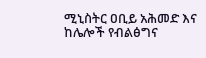ሚኒስትር ዐቢይ አሕመድ እና ከሌሎች የብልፅግና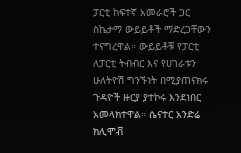ፓርቲ ከፍተኛ አመራሮች ጋር ስኬታማ ውይይቶች ማድረጋቸውን ተናግረዋል። ውይይቶቹ የፓርቲ ለፓርቲ ትብብር እና የሀገራቱን ሁለትዮሽ ግንኙነት በሚያጠናክሩ ጉዳዮች ዙርያ ያተኮሩ እንደነበር አመላክተዋል። ሴናተር አንድሬ ክሊሞቭ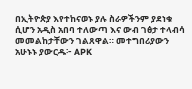በኢትዮጵያ እየተከናወኑ ያሉ ስራዎችንም ያደነቁ ሲሆን አዲስ አበባ ተለውጣ እና ውብ ገፅታ ተላብሳ መመልከታቸውን ገልጸዋል። መተግበሪያውን አሁኑኑ ያውርዱ፦ APK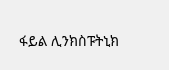ፋይል ሊንክስፑትኒክ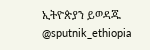ኢትዮጵያን ይወዳጁ @sputnik_ethiopia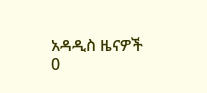አዳዲስ ዜናዎች
0